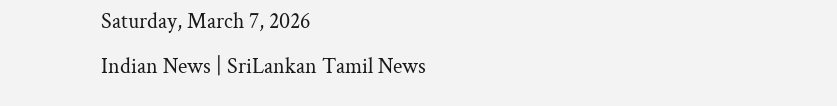Saturday, March 7, 2026
Indian News | SriLankan Tamil News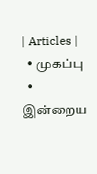| Articles |
  • முகப்பு
  • இன்றைய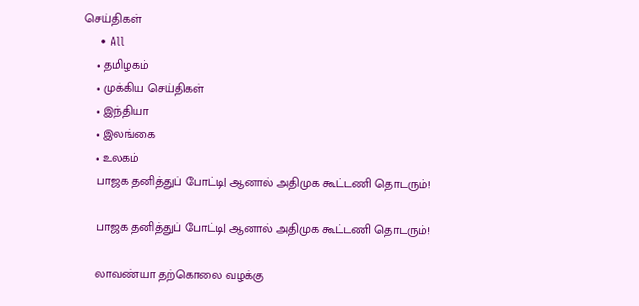செய்திகள்
    • All
    • தமிழகம்
    • முக்கிய செய்திகள்
    • இந்தியா
    • இலங்கை
    • உலகம்
    பாஜக தனித்துப் போட்டி| ஆனால் அதிமுக கூட்டணி தொடரும்!

    பாஜக தனித்துப் போட்டி| ஆனால் அதிமுக கூட்டணி தொடரும்!

    லாவண்யா தற்கொலை வழக்கு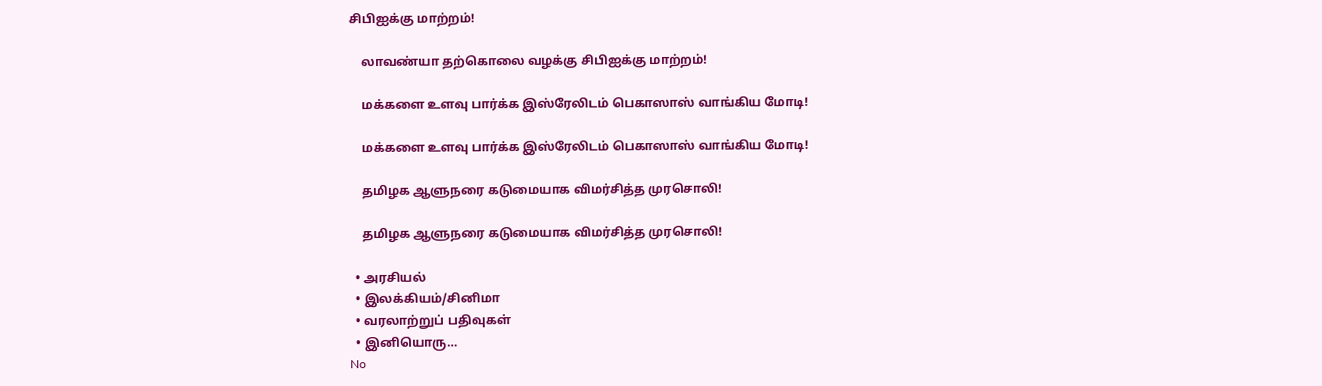சிபிஐக்கு மாற்றம்!

    லாவண்யா தற்கொலை வழக்கு சிபிஐக்கு மாற்றம்!

    மக்களை உளவு பார்க்க இஸ்ரேலிடம் பெகாஸாஸ் வாங்கிய மோடி!

    மக்களை உளவு பார்க்க இஸ்ரேலிடம் பெகாஸாஸ் வாங்கிய மோடி!

    தமிழக ஆளுநரை கடுமையாக விமர்சித்த முரசொலி!

    தமிழக ஆளுநரை கடுமையாக விமர்சித்த முரசொலி!

  • அரசியல்
  • இலக்கியம்/சினிமா
  • வரலாற்றுப் பதிவுகள்
  • இனியொரு…
No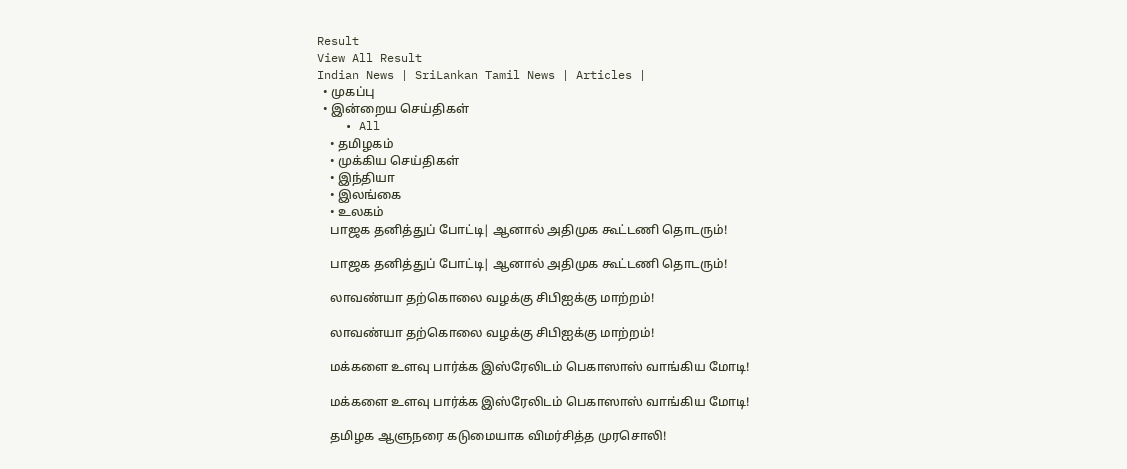Result
View All Result
Indian News | SriLankan Tamil News | Articles |
  • முகப்பு
  • இன்றைய செய்திகள்
    • All
    • தமிழகம்
    • முக்கிய செய்திகள்
    • இந்தியா
    • இலங்கை
    • உலகம்
    பாஜக தனித்துப் போட்டி| ஆனால் அதிமுக கூட்டணி தொடரும்!

    பாஜக தனித்துப் போட்டி| ஆனால் அதிமுக கூட்டணி தொடரும்!

    லாவண்யா தற்கொலை வழக்கு சிபிஐக்கு மாற்றம்!

    லாவண்யா தற்கொலை வழக்கு சிபிஐக்கு மாற்றம்!

    மக்களை உளவு பார்க்க இஸ்ரேலிடம் பெகாஸாஸ் வாங்கிய மோடி!

    மக்களை உளவு பார்க்க இஸ்ரேலிடம் பெகாஸாஸ் வாங்கிய மோடி!

    தமிழக ஆளுநரை கடுமையாக விமர்சித்த முரசொலி!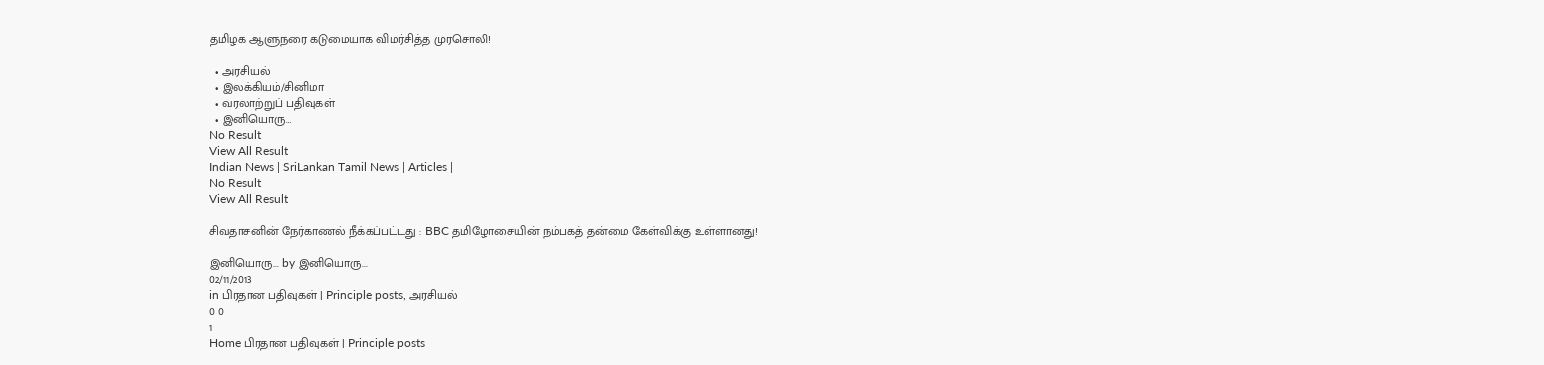தமிழக ஆளுநரை கடுமையாக விமர்சித்த முரசொலி!

  • அரசியல்
  • இலக்கியம்/சினிமா
  • வரலாற்றுப் பதிவுகள்
  • இனியொரு…
No Result
View All Result
Indian News | SriLankan Tamil News | Articles |
No Result
View All Result

சிவதாசனின் நேர்காணல் நீக்கப்பட்டது : BBC தமிழோசையின் நம்பகத் தன்மை கேள்விக்கு உள்ளானது!

இனியொரு... by இனியொரு...
02/11/2013
in பிரதான பதிவுகள் | Principle posts, அரசியல்
0 0
1
Home பிரதான பதிவுகள் | Principle posts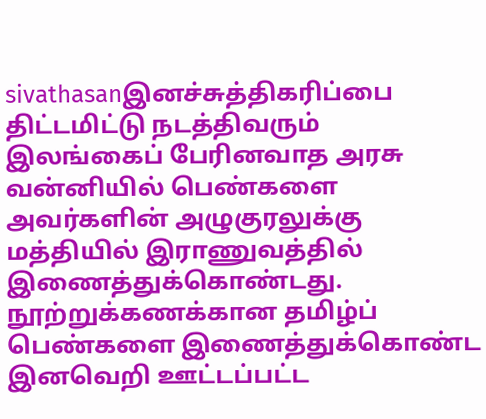sivathasanஇனச்சுத்திகரிப்பை திட்டமிட்டு நடத்திவரும் இலங்கைப் பேரினவாத அரசு வன்னியில் பெண்களை அவர்களின் அழுகுரலுக்கு மத்தியில் இராணுவத்தில் இணைத்துக்கொண்டது. நூற்றுக்கணக்கான தமிழ்ப் பெண்களை இணைத்துக்கொண்ட இனவெறி ஊட்டப்பட்ட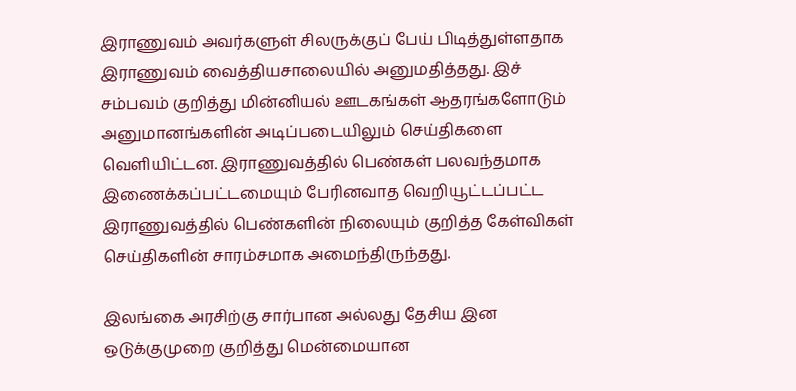இராணுவம் அவர்களுள் சிலருக்குப் பேய் பிடித்துள்ளதாக இராணுவம் வைத்தியசாலையில் அனுமதித்தது. இச் சம்பவம் குறித்து மின்னியல் ஊடகங்கள் ஆதரங்களோடும் அனுமானங்களின் அடிப்படையிலும் செய்திகளை வெளியிட்டன. இராணுவத்தில் பெண்கள் பலவந்தமாக இணைக்கப்பட்டமையும் பேரினவாத வெறியூட்டப்பட்ட இராணுவத்தில் பெண்களின் நிலையும் குறித்த கேள்விகள் செய்திகளின் சாரம்சமாக அமைந்திருந்தது.

இலங்கை அரசிற்கு சார்பான அல்லது தேசிய இன ஒடுக்குமுறை குறித்து மென்மையான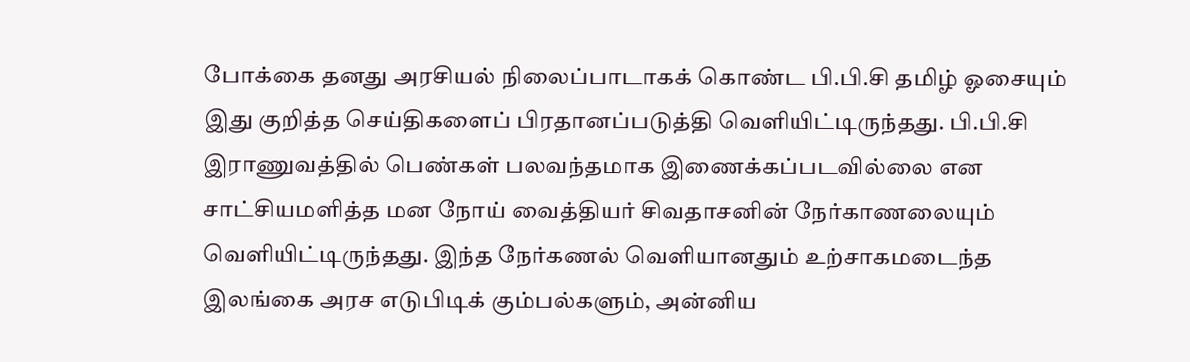போக்கை தனது அரசியல் நிலைப்பாடாகக் கொண்ட பி.பி.சி தமிழ் ஓசையும் இது குறித்த செய்திகளைப் பிரதானப்படுத்தி வெளியிட்டிருந்தது. பி.பி.சி இராணுவத்தில் பெண்கள் பலவந்தமாக இணைக்கப்படவில்லை என சாட்சியமளித்த மன நோய் வைத்தியர் சிவதாசனின் நேர்காணலையும் வெளியிட்டிருந்தது. இந்த நேர்கணல் வெளியானதும் உற்சாகமடைந்த இலங்கை அரச எடுபிடிக் கும்பல்களும், அன்னிய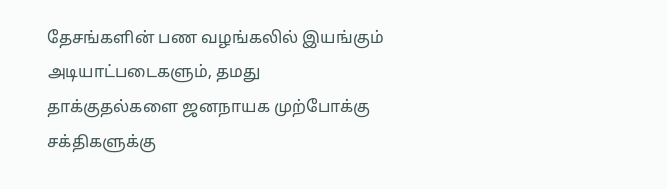தேசங்களின் பண வழங்கலில் இயங்கும் அடியாட்படைகளும், தமது தாக்குதல்களை ஜனநாயக முற்போக்கு சக்திகளுக்கு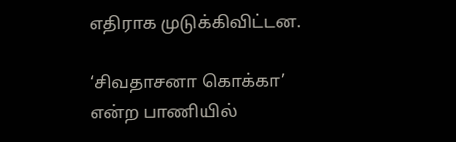எதிராக முடுக்கிவிட்டன.

‘சிவதாசனா கொக்கா’ என்ற பாணியில்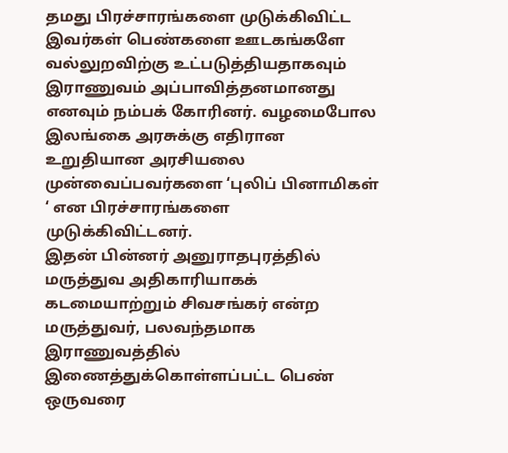தமது பிரச்சாரங்களை முடுக்கிவிட்ட இவர்கள் பெண்களை ஊடகங்களே வல்லுறவிற்கு உட்படுத்தியதாகவும் இராணுவம் அப்பாவித்தனமானது எனவும் நம்பக் கோரினர். வழமைபோல இலங்கை அரசுக்கு எதிரான உறுதியான அரசியலை முன்வைப்பவர்களை ‘புலிப் பினாமிகள் ‘ என பிரச்சாரங்களை முடுக்கிவிட்டனர்.
இதன் பின்னர் அனுராதபுரத்தில் மருத்துவ அதிகாரியாகக் கடமையாற்றும் சிவசங்கர் என்ற மருத்துவர், பலவந்தமாக இராணுவத்தில் இணைத்துக்கொள்ளப்பட்ட பெண் ஒருவரை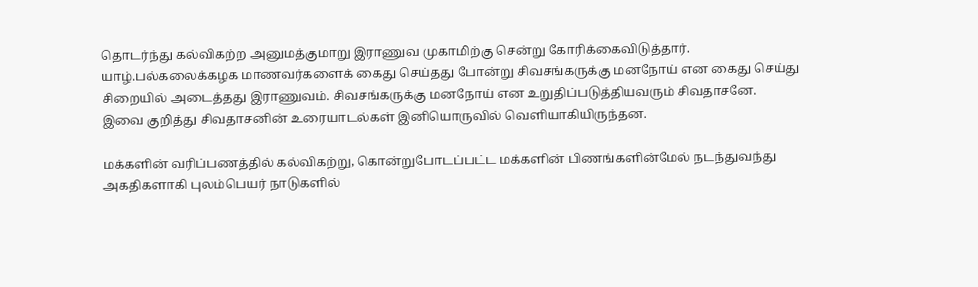தொடர்ந்து கல்விகற்ற அனுமத்குமாறு இராணுவ முகாமிற்கு சென்று கோரிக்கைவிடுத்தார். யாழ்.பல்கலைக்கழக மாணவர்களைக் கைது செய்தது போன்று சிவசங்கருக்கு மனநோய் என கைது செய்து சிறையில் அடைத்தது இராணுவம். சிவசங்கருக்கு மனநோய் என உறுதிப்படுத்தியவரும் சிவதாசனே.
இவை குறித்து சிவதாசனின் உரையாடல்கள் இனியொருவில் வெளியாகியிருந்தன.

மக்களின் வரிப்பணத்தில் கல்விகற்று, கொன்றுபோடப்பட்ட மக்களின் பிணங்களின்மேல் நடந்துவந்து அகதிகளாகி புலம்பெயர் நாடுகளில்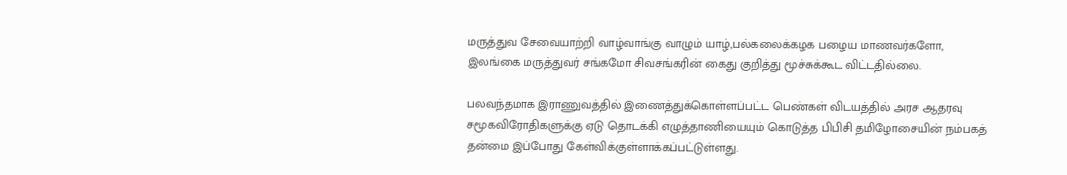மருத்துவ சேவையாற்றி வாழ்வாங்கு வாழும் யாழ்,பல்கலைக்கழக பழைய மாணவர்களோ, இலங்கை மருத்துவர் சங்கமோ சிவசங்கரின் கைது குறித்து மூச்சுக்கூட விட்டதில்லை.

பலவந்தமாக இராணுவத்தில் இணைத்துக்கொள்ளப்பட்ட பெண்கள் விடயத்தில் அரச ஆதரவு சமூகவிரோதிகளுக்கு ஏடு தொடக்கி எழுத்தாணியையும் கொடுத்த பிபிசி தமிழோசையின் நம்பகத் தன்மை இப்போது கேள்விக்குள்ளாக்கப்பட்டுள்ளது.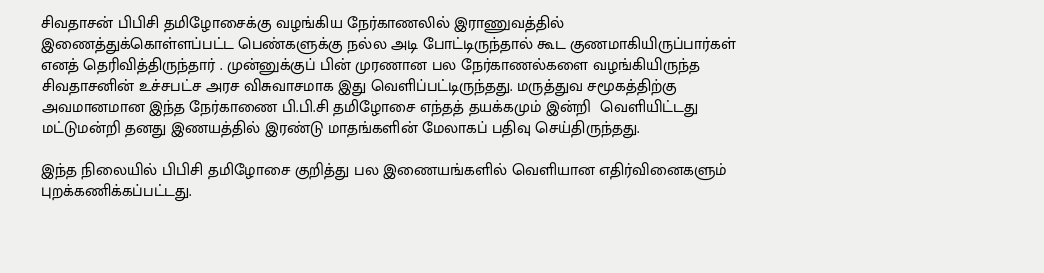சிவதாசன் பிபிசி தமிழோசைக்கு வழங்கிய நேர்காணலில் இராணுவத்தில் இணைத்துக்கொள்ளப்பட்ட பெண்களுக்கு நல்ல அடி போட்டிருந்தால் கூட குணமாகியிருப்பார்கள் எனத் தெரிவித்திருந்தார் . முன்னுக்குப் பின் முரணான பல நேர்காணல்களை வழங்கியிருந்த சிவதாசனின் உச்சபட்ச அரச விசுவாசமாக இது வெளிப்பட்டிருந்தது. மருத்துவ சமூகத்திற்கு அவமானமான இந்த நேர்காணை பி.பி.சி தமிழோசை எந்தத் தயக்கமும் இன்றி  வெளியிட்டது மட்டுமன்றி தனது இணயத்தில் இரண்டு மாதங்களின் மேலாகப் பதிவு செய்திருந்தது.

இந்த நிலையில் பிபிசி தமிழோசை குறித்து பல இணையங்களில் வெளியான எதிர்வினைகளும் புறக்கணிக்கப்பட்டது.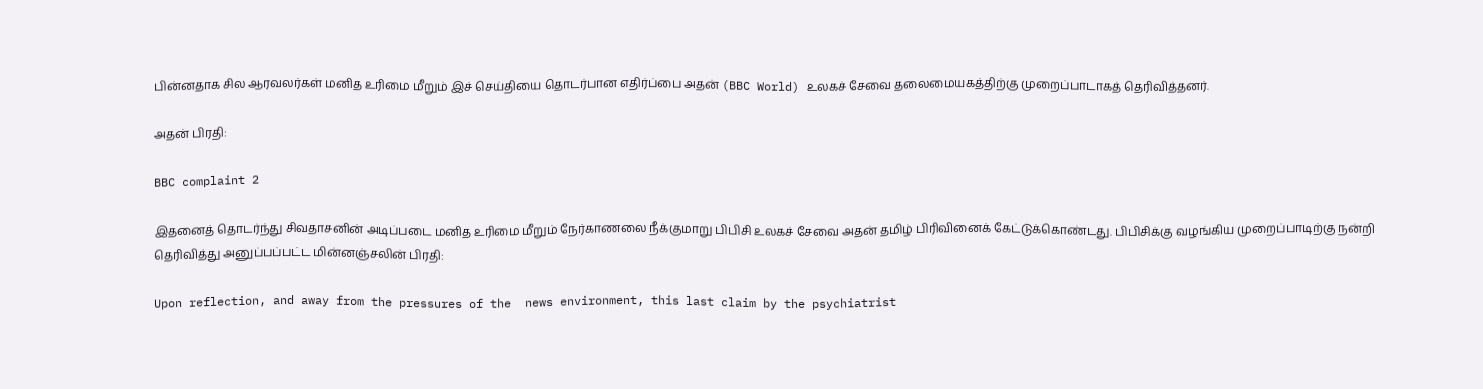பின்னதாக சில ஆரவலர்கள் மனித உரிமை மீறும் இச் செய்தியை தொடர்பான எதிர்ப்பை அதன் (BBC World) உலகச் சேவை தலைமையகத்திற்கு முறைப்பாடாகத் தெரிவித்தனர்.

அதன் பிரதி:

BBC complaint 2

இதனைத் தொடர்ந்து சிவதாசனின் அடிப்படை மனித உரிமை மீறும் நேர்காணலை நீக்குமாறு பிபிசி உலகச் சேவை அதன் தமிழ் பிரிவினைக் கேட்டுக்கொண்டது. பிபிசிக்கு வழங்கிய முறைப்பாடிற்கு நன்றி தெரிவித்து அனுப்பப்பட்ட மின்னஞ்சலின் பிரதி:

Upon reflection, and away from the pressures of the  news environment, this last claim by the psychiatrist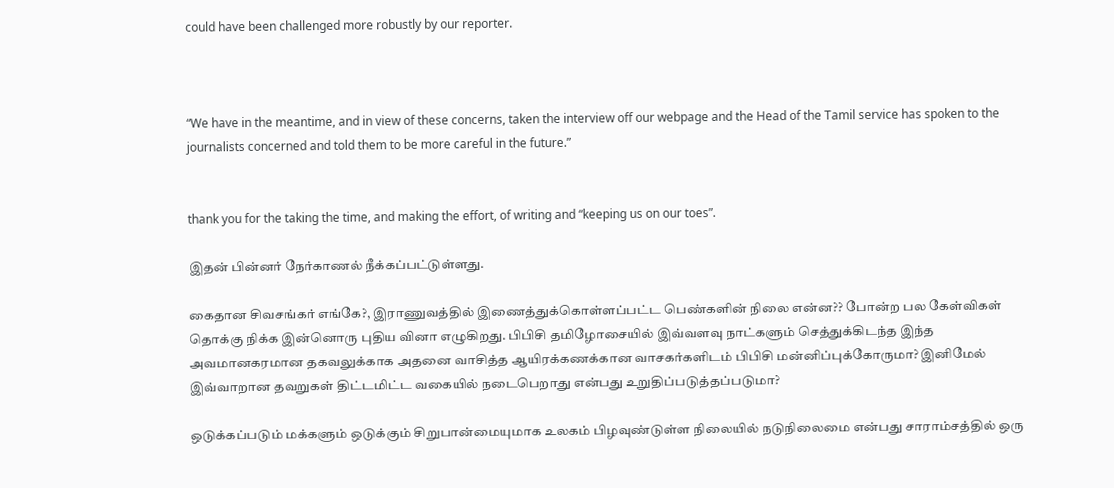could have been challenged more robustly by our reporter.



“We have in the meantime, and in view of these concerns, taken the interview off our webpage and the Head of the Tamil service has spoken to the journalists concerned and told them to be more careful in the future.”


thank you for the taking the time, and making the effort, of writing and “keeping us on our toes”.

இதன் பின்னர் நேர்காணல் நீக்கப்பட்டுள்ளது.

கைதான சிவசங்கர் எங்கே?, இராணுவத்தில் இணைத்துக்கொள்ளப்பட்ட பெண்களின் நிலை என்ன?? போன்ற பல கேள்விகள் தொக்கு நிக்க இன்னொரு புதிய வினா எழுகிறது. பிபிசி தமிழோசையில் இவ்வளவு நாட்களும் செத்துக்கிடந்த இந்த அவமானகரமான தகவலுக்காக அதனை வாசித்த ஆயிரக்கணக்கான வாசகர்களிடம் பிபிசி மன்னிப்புக்கோருமா? இனிமேல் இவ்வாறான தவறுகள் திட்டமிட்ட வகையில் நடைபெறாது என்பது உறுதிப்படுத்தப்படுமா?

ஒடுக்கப்படும் மக்களும் ஒடுக்கும் சிறுபான்மையுமாக உலகம் பிழவுண்டுள்ள நிலையில் நடுநிலைமை என்பது சாராம்சத்தில் ஒரு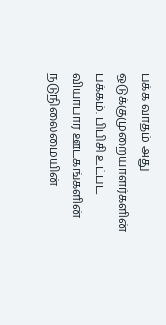பக்க வாதம் அது ஒடுக்குமுறையாளர்களின் பக்கம். பிபிசி உட்பட வியாபார ஊடகங்களின் நடுநிலைமையின்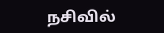நசிவில்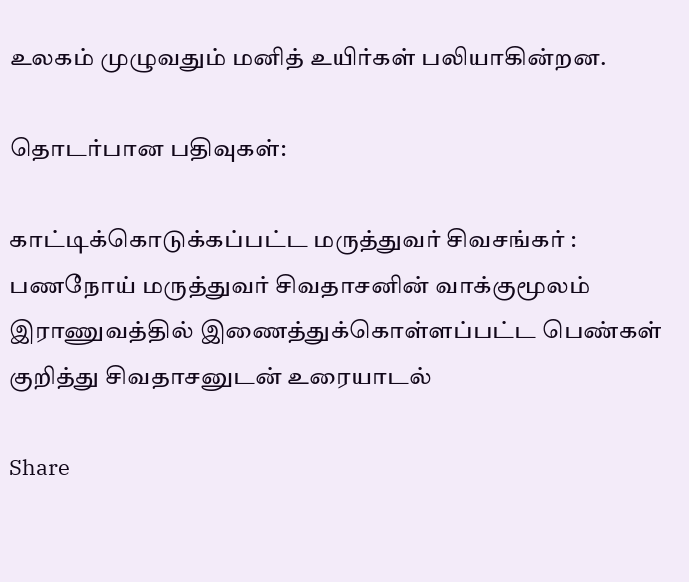உலகம் முழுவதும் மனித் உயிர்கள் பலியாகின்றன.

தொடர்பான பதிவுகள்:

காட்டிக்கொடுக்கப்பட்ட மருத்துவர் சிவசங்கர் : பணநோய் மருத்துவர் சிவதாசனின் வாக்குமூலம்
இராணுவத்தில் இணைத்துக்கொள்ளப்பட்ட பெண்கள் குறித்து சிவதாசனுடன் உரையாடல்

Share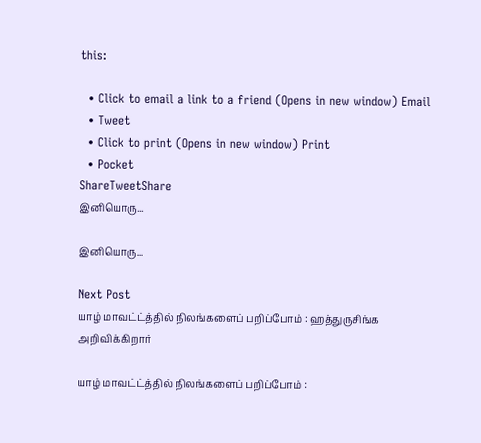this:

  • Click to email a link to a friend (Opens in new window) Email
  • Tweet
  • Click to print (Opens in new window) Print
  • Pocket
ShareTweetShare
இனியொரு...

இனியொரு...

Next Post
யாழ் மாவட்ட்த்தில் நிலங்களைப் பறிப்போம் : ஹத்துருசிங்க அறிவிக்கிறார்

யாழ் மாவட்ட்த்தில் நிலங்களைப் பறிப்போம் :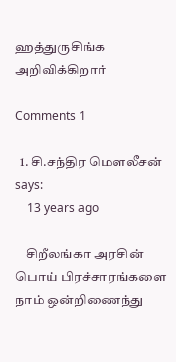ஹத்துருசிங்க அறிவிக்கிறார்

Comments 1

  1. சி.சந்திர மௌலீசன் says:
    13 years ago

    சிறீலங்கா அரசின் பொய் பிரச்சாரங்களை நாம் ஒன்றிணைந்து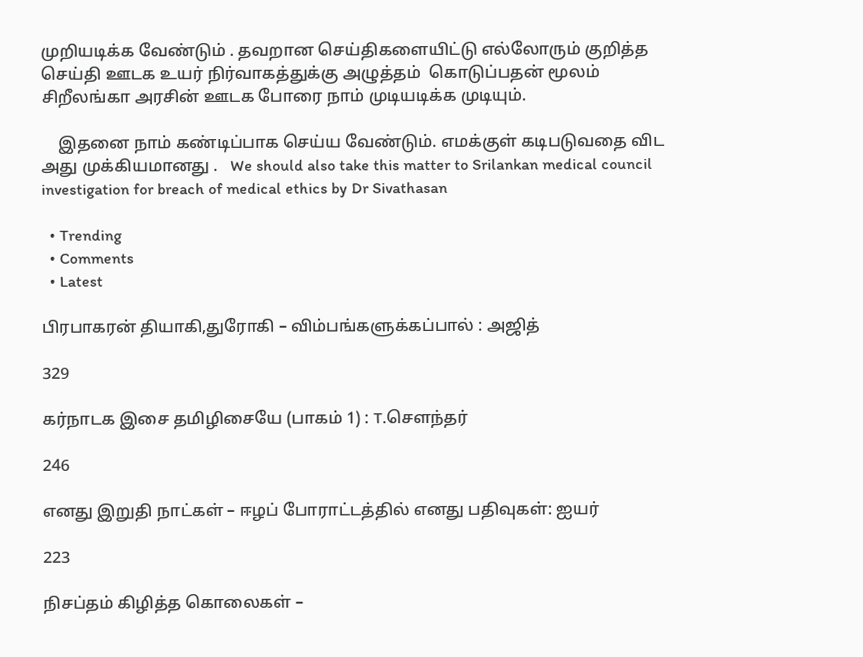முறியடிக்க வேண்டும் . தவறான செய்திகளையிட்டு எல்லோரும் குறித்த செய்தி ஊடக உயர் நிர்வாகத்துக்கு அழுத்தம்  கொடுப்பதன் மூலம்  சிறீலங்கா அரசின் ஊடக போரை நாம் முடியடிக்க முடியும்.

    இதனை நாம் கண்டிப்பாக செய்ய வேண்டும். எமக்குள் கடிபடுவதை விட அது முக்கியமானது .   We should also take this matter to Srilankan medical council investigation for breach of medical ethics by Dr Sivathasan

  • Trending
  • Comments
  • Latest

பிரபாகரன் தியாகி,துரோகி – விம்பங்களுக்கப்பால் : அஜித்

329

கர்நாடக இசை தமிழிசையே (பாகம் 1) : T.செளந்தர்

246

எனது இறுதி நாட்கள் – ஈழப் போராட்டத்தில் எனது பதிவுகள்: ஐயர்

223

நிசப்தம் கிழித்த கொலைகள் –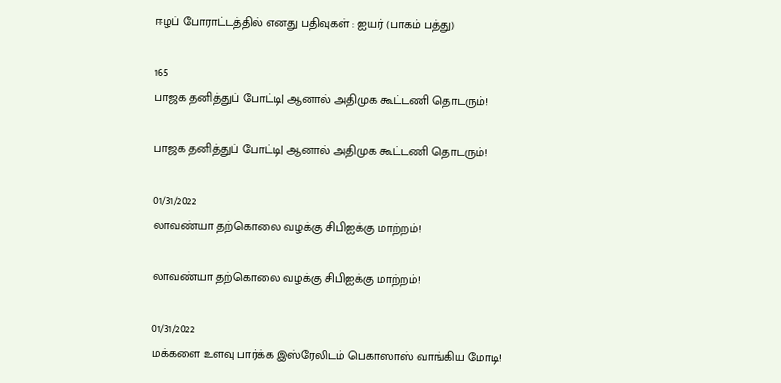ஈழப் போராட்டத்தில் எனது பதிவுகள் : ஐயர் (பாகம் பத்து)

165
பாஜக தனித்துப் போட்டி| ஆனால் அதிமுக கூட்டணி தொடரும்!

பாஜக தனித்துப் போட்டி| ஆனால் அதிமுக கூட்டணி தொடரும்!

01/31/2022
லாவண்யா தற்கொலை வழக்கு சிபிஐக்கு மாற்றம்!

லாவண்யா தற்கொலை வழக்கு சிபிஐக்கு மாற்றம்!

01/31/2022
மக்களை உளவு பார்க்க இஸ்ரேலிடம் பெகாஸாஸ் வாங்கிய மோடி!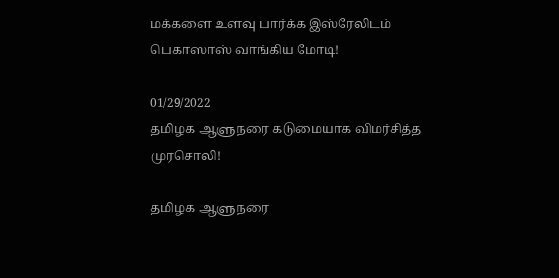மக்களை உளவு பார்க்க இஸ்ரேலிடம் பெகாஸாஸ் வாங்கிய மோடி!

01/29/2022
தமிழக ஆளுநரை கடுமையாக விமர்சித்த முரசொலி!

தமிழக ஆளுநரை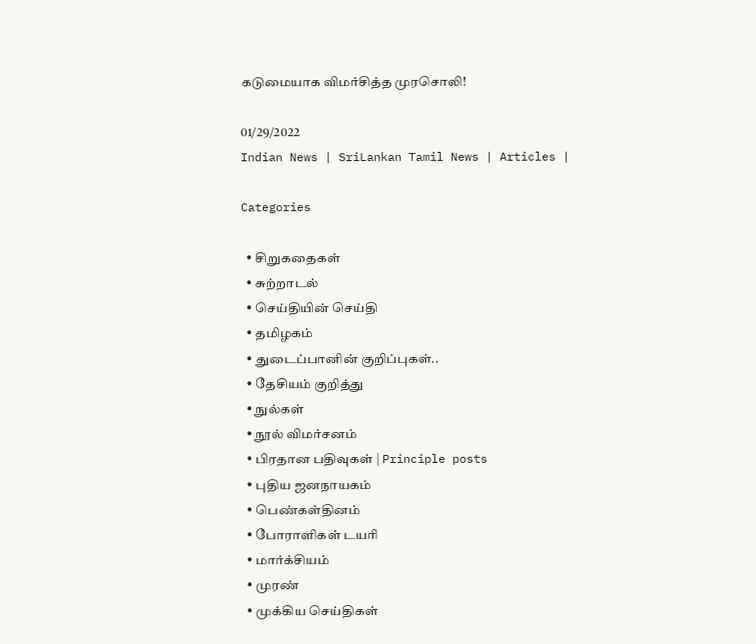கடுமையாக விமர்சித்த முரசொலி!

01/29/2022
Indian News | SriLankan Tamil News | Articles |

Categories

  • சிறுகதைகள்
  • சுற்றாடல்
  • செய்தியின் செய்தி
  • தமிழகம்
  • துடைப்பானின் குறிப்புகள்..
  • தேசியம் குறித்து
  • நுல்கள்
  • நூல் விமர்சனம்
  • பிரதான பதிவுகள் | Principle posts
  • புதிய ஜனநாயகம்
  • பெண்கள்தினம்
  • போராளிகள் டயரி
  • மார்க்சியம்
  • முரண்
  • முக்கிய செய்திகள்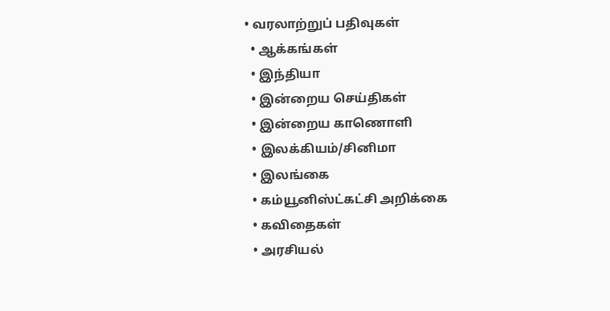• வரலாற்றுப் பதிவுகள்
  • ஆக்கங்கள்
  • இந்தியா
  • இன்றைய செய்திகள்
  • இன்றைய காணொளி
  • இலக்கியம்/சினிமா
  • இலங்கை
  • கம்யூனிஸ்ட்கட்சி அறிக்கை
  • கவிதைகள்
  • அரசியல்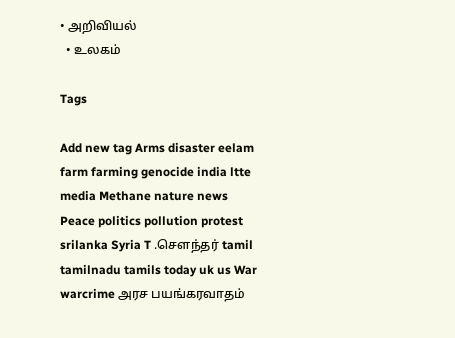• அறிவியல்
  • உலகம்

Tags

Add new tag Arms disaster eelam farm farming genocide india ltte media Methane nature news Peace politics pollution protest srilanka Syria T .சௌந்தர் tamil tamilnadu tamils today uk us War warcrime அரச பயங்கரவாதம்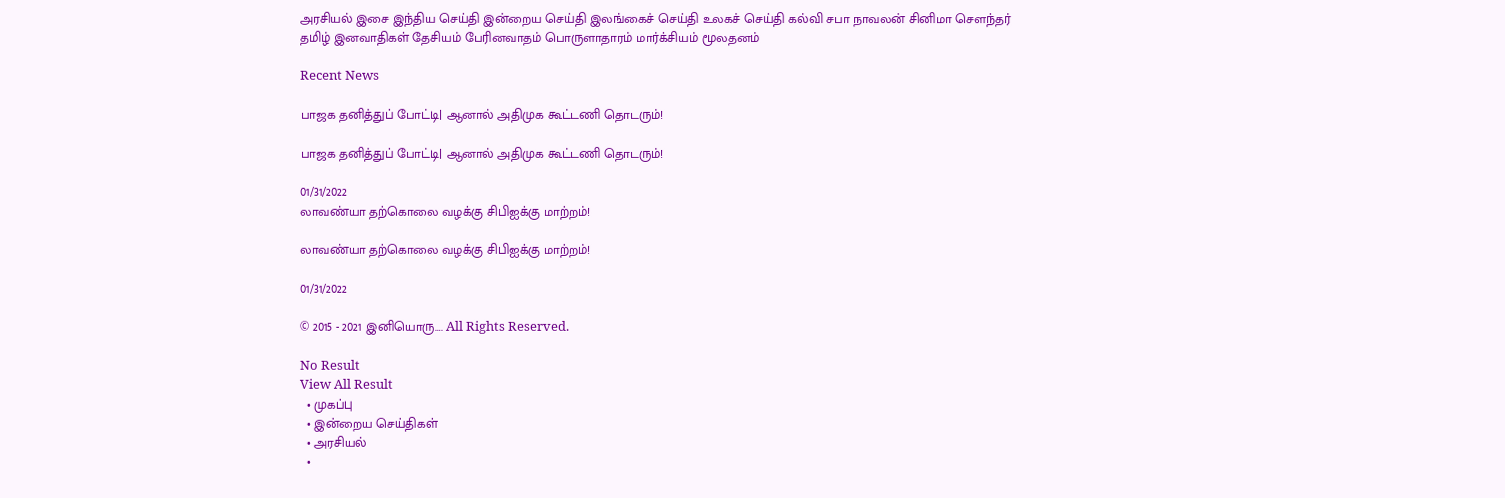அரசியல் இசை இந்திய செய்தி இன்றைய செய்தி இலங்கைச் செய்தி உலகச் செய்தி கல்வி சபா நாவலன் சினிமா சௌந்தர் தமிழ் இனவாதிகள் தேசியம் பேரினவாதம் பொருளாதாரம் மார்க்சியம் மூலதனம்

Recent News

பாஜக தனித்துப் போட்டி| ஆனால் அதிமுக கூட்டணி தொடரும்!

பாஜக தனித்துப் போட்டி| ஆனால் அதிமுக கூட்டணி தொடரும்!

01/31/2022
லாவண்யா தற்கொலை வழக்கு சிபிஐக்கு மாற்றம்!

லாவண்யா தற்கொலை வழக்கு சிபிஐக்கு மாற்றம்!

01/31/2022

© 2015 - 2021 இனியொரு…. All Rights Reserved.

No Result
View All Result
  • முகப்பு
  • இன்றைய செய்திகள்
  • அரசியல்
  •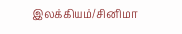இலக்கியம்/சினிமா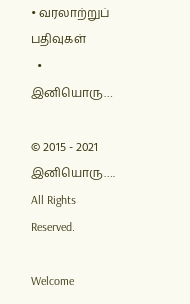• வரலாற்றுப் பதிவுகள்
  • இனியொரு…

© 2015 - 2021 இனியொரு…. All Rights Reserved.

Welcome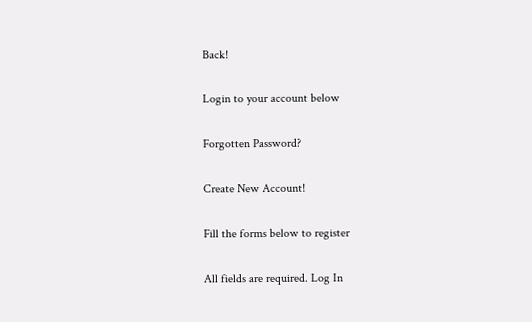Back!

Login to your account below

Forgotten Password?

Create New Account!

Fill the forms below to register

All fields are required. Log In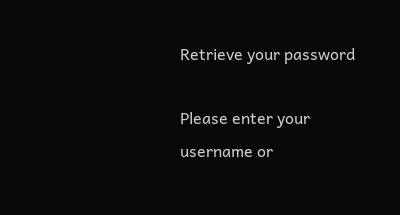Retrieve your password

Please enter your username or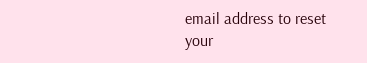email address to reset your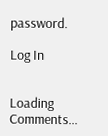password.

Log In


Loading Comments...